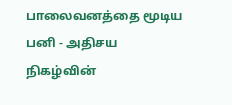பாலைவனத்தை மூடிய பனி - அதிசய நிகழ்வின்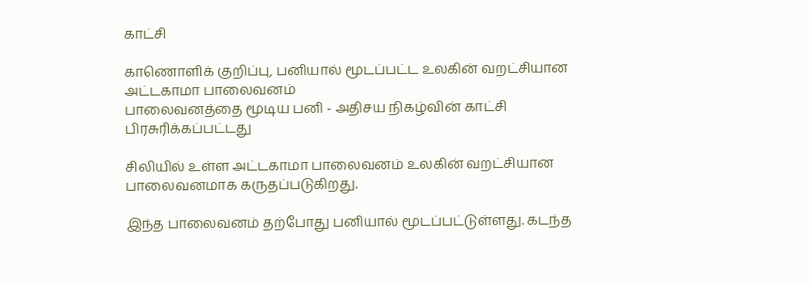காட்சி

காணொளிக் குறிப்பு, பனியால் மூடப்பட்ட உலகின் வறட்சியான அட்டகாமா பாலைவனம்
பாலைவனத்தை மூடிய பனி - அதிசய நிகழ்வின் காட்சி
பிரசுரிக்கப்பட்டது

சிலியில் உள்ள அட்டகாமா பாலைவனம் உலகின் வறட்சியான பாலைவனமாக கருதப்படுகிறது.

இந்த பாலைவனம் தற்போது பனியால் மூடப்பட்டுள்ளது. கடந்த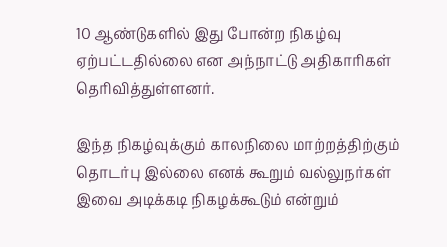10 ஆண்டுகளில் இது போன்ற நிகழ்வு ஏற்பட்டதில்லை என அந்நாட்டு அதிகாரிகள் தெரிவித்துள்ளனர்.

இந்த நிகழ்வுக்கும் காலநிலை மாற்றத்திற்கும் தொடர்பு இல்லை எனக் கூறும் வல்லுநர்கள் இவை அடிக்கடி நிகழக்கூடும் என்றும்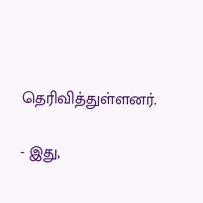தெரிவித்துள்ளனர்.

- இது,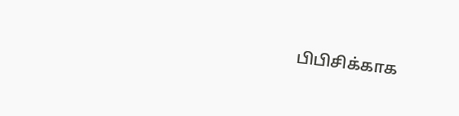பிபிசிக்காக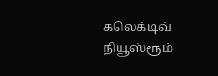கலெக்டிவ் நியூஸ்ரூம்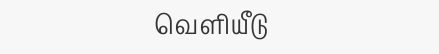வெளியீடு